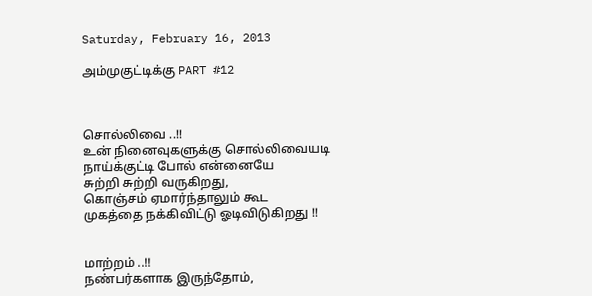Saturday, February 16, 2013

அம்முகுட்டிக்கு PART #12



சொல்லிவை ..!!
உன் நினைவுகளுக்கு சொல்லிவையடி
நாய்க்குட்டி போல் என்னையே
சுற்றி சுற்றி வருகிறது,
கொஞ்சம் ஏமார்ந்தாலும் கூட
முகத்தை நக்கிவிட்டு ஓடிவிடுகிறது !!


மாற்றம் ..!!
நண்பர்களாக இருந்தோம்,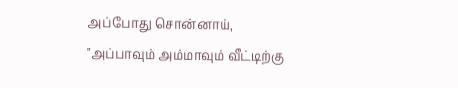அப்போது சொன்னாய்,
"அப்பாவும் அம்மாவும் வீட்டிற்கு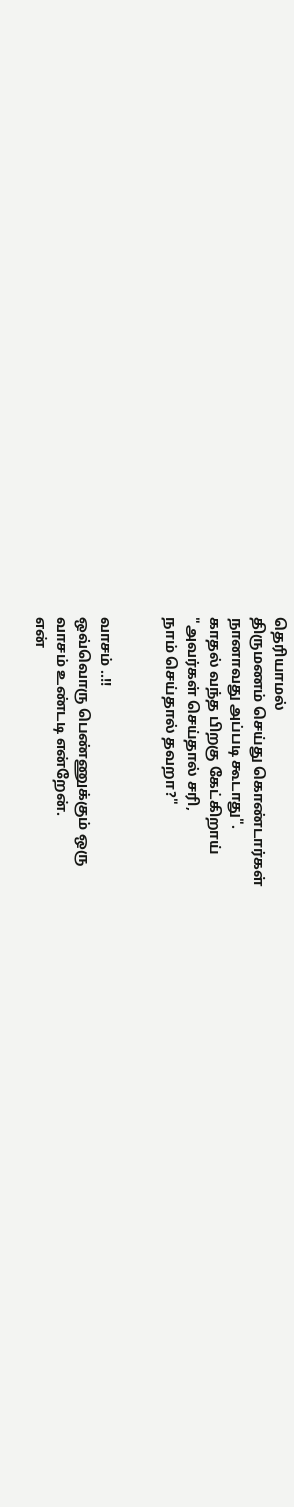தெரியாமல்
திருமணம் செய்து கொண்டார்கள்
நானாவது அப்படி கூடாது".
காதல் வந்த பிறகு கேட்கிறாய்
"அவர்கள் செய்தால் சரி,
நாம் செய்தால் தவறா?"


வாசம் ..!!
ஒவ்வொரு பெண்ணுக்கும் ஒரு
வாசம் உண்டடி என்றேன்.
என்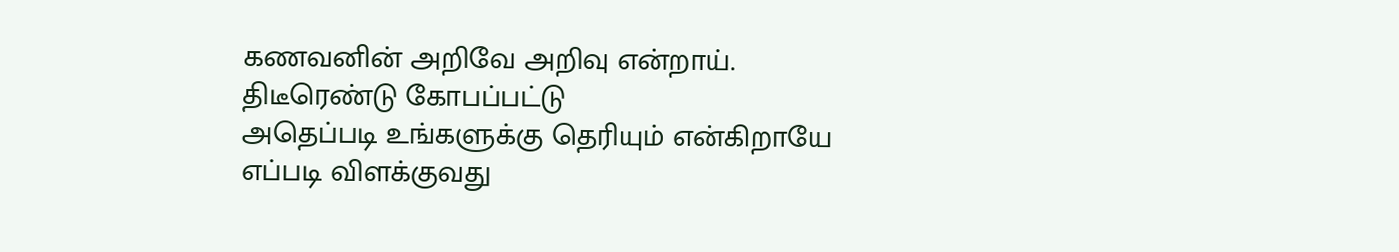கணவனின் அறிவே அறிவு என்றாய்.
திடீரெண்டு கோபப்பட்டு
அதெப்படி உங்களுக்கு தெரியும் என்கிறாயே
எப்படி விளக்குவது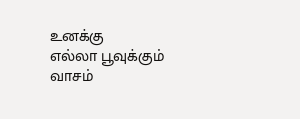உனக்கு
எல்லா பூவுக்கும் வாசம்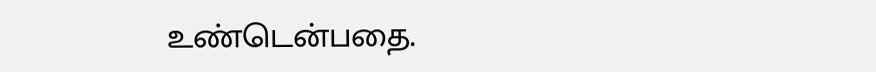உண்டென்பதை.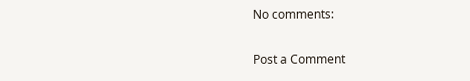No comments:

Post a Comment